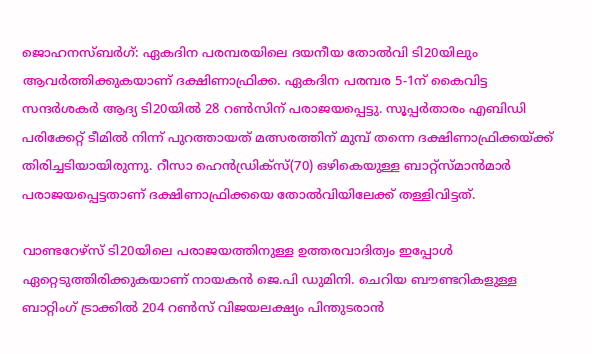ജൊഹനസ്ബര്‍ഗ്: ഏകദിന പരമ്പരയിലെ ദയനീയ തോല്‍വി ടി20യിലും ആവര്‍ത്തിക്കുകയാണ് ദക്ഷിണാഫ്രിക്ക. ഏകദിന പരമ്പര 5-1ന് കൈവിട്ട സന്ദര്‍ശകര്‍ ആദ്യ ടി20യില്‍ 28 റണ്‍സിന് പരാജയപ്പെട്ടു. സൂപ്പര്‍താരം എബിഡി പരിക്കേറ്റ് ടീമില്‍ നിന്ന് പുറത്തായത് മത്സരത്തിന് മുമ്പ് തന്നെ ദക്ഷിണാഫ്രിക്കയ്ക്ക് തിരിച്ചടിയായിരുന്നു. റീസാ ഹെന്‍ഡ്രിക്‌സ്(70) ഒഴികെയുള്ള ബാറ്റ്സ്മാന്‍മാര്‍ പരാജയപ്പെട്ടതാണ് ദക്ഷിണാഫ്രിക്കയെ തോല്‍വിയിലേക്ക് തള്ളിവിട്ടത്.

വാണ്ടറേഴ്‌സ് ടി20യിലെ പരാജയത്തിനുള്ള ഉത്തരവാദിത്വം ഇപ്പോള്‍ ഏറ്റെടുത്തിരിക്കുകയാണ് നായകന്‍ ജെ.പി ഡുമിനി. ചെറിയ ബൗണ്ടറികളുള്ള ബാറ്റിംഗ് ട്രാക്കില്‍ 204 റണ്‍സ് വിജയലക്ഷ്യം പിന്തുടരാന്‍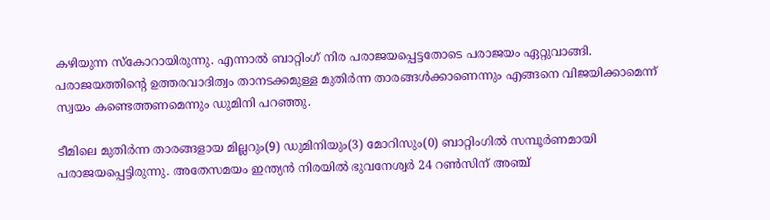കഴിയുന്ന സ്കോറായിരുന്നു. എന്നാല്‍ ബാറ്റിംഗ് നിര പരാജയപ്പെട്ടതോടെ പരാജയം ഏറ്റുവാങ്ങി. പരാജയത്തിന്‍റെ ഉത്തരവാദിത്വം താനടക്കമുള്ള മുതിര്‍ന്ന താരങ്ങള്‍ക്കാണെന്നും എങ്ങനെ വിജയിക്കാമെന്ന് സ്വയം കണ്ടെത്തണമെന്നും ഡുമിനി പറഞ്ഞു.

ടീമിലെ മുതിര്‍ന്ന താരങ്ങളായ മില്ലറും(9) ഡുമിനിയും(3) മോറിസും(0) ബാറ്റിംഗില്‍ സമ്പൂര്‍ണമായി പരാജയപ്പെട്ടിരുന്നു. അതേസമയം ഇന്ത്യന്‍ നിരയില്‍ ഭുവനേശ്വര്‍ 24 റണ്‍സിന് അഞ്ച്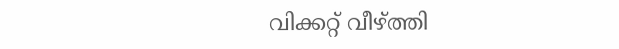വിക്കറ്റ് വീഴ്ത്തി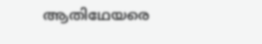ആതിഥേയരെ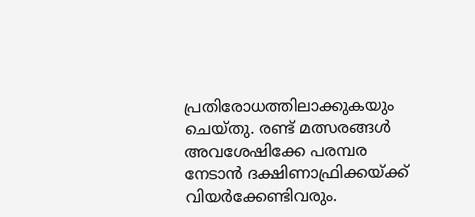പ്രതിരോധത്തിലാക്കുകയും ചെയ്തു. രണ്ട് മത്സരങ്ങള്‍ അവശേഷിക്കേ പരമ്പര നേടാന്‍ ദക്ഷിണാഫ്രിക്കയ്ക്ക് വിയര്‍ക്കേണ്ടിവരും.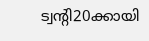ട്വന്‍റി20ക്കായി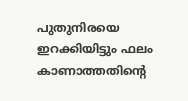പുതുനിരയെ ഇറക്കിയിട്ടും ഫലം കാണാത്തതിന്‍റെ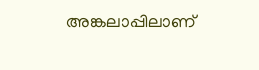അങ്കലാപ്പിലാണ്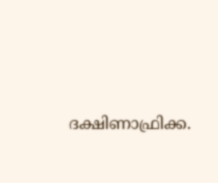ദക്ഷിണാഫ്രിക്ക.